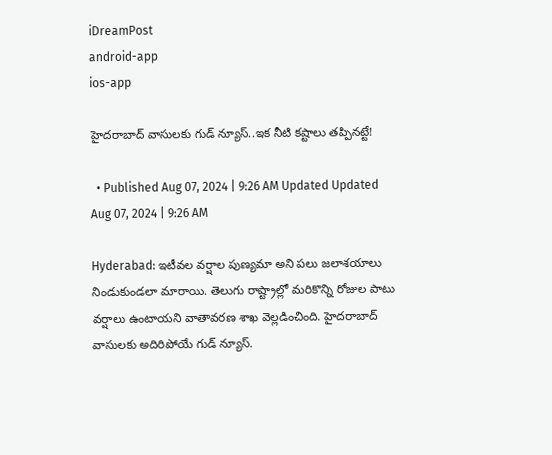iDreamPost
android-app
ios-app

హైదరాబాద్ వాసులకు గుడ్ న్యూస్..ఇక నీటి కష్టాలు తప్పినట్టే!

  • Published Aug 07, 2024 | 9:26 AM Updated Updated Aug 07, 2024 | 9:26 AM

Hyderabad: ఇటీవల వర్షాల పుణ్యమా అని పలు జలాశయాలు నిండుకుండలా మారాయి. తెలుగు రాష్ట్రాల్లో మరికొన్ని రోజుల పాటు వర్షాలు ఉంటాయని వాతావరణ శాఖ వెల్లడించింది. హైదరాబాద్ వాసులకు అదిరిపోయే గుడ్ న్యూస్.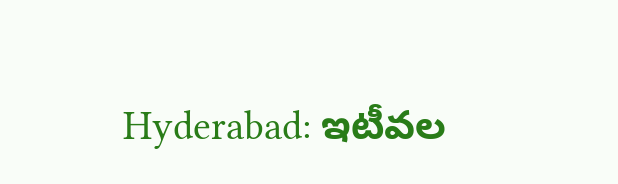Hyderabad: ఇటీవల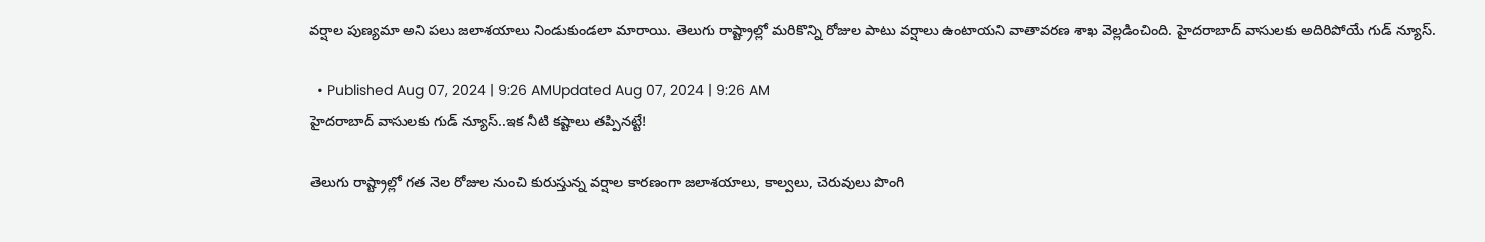వర్షాల పుణ్యమా అని పలు జలాశయాలు నిండుకుండలా మారాయి. తెలుగు రాష్ట్రాల్లో మరికొన్ని రోజుల పాటు వర్షాలు ఉంటాయని వాతావరణ శాఖ వెల్లడించింది. హైదరాబాద్ వాసులకు అదిరిపోయే గుడ్ న్యూస్.

  • Published Aug 07, 2024 | 9:26 AMUpdated Aug 07, 2024 | 9:26 AM
హైదరాబాద్ వాసులకు గుడ్ న్యూస్..ఇక నీటి కష్టాలు తప్పినట్టే!

తెలుగు రాష్ట్రాల్లో గత నెల రోజుల నుంచి కురుస్తున్న వర్షాల కారణంగా జలాశయాలు, కాల్వలు, చెరువులు పొంగి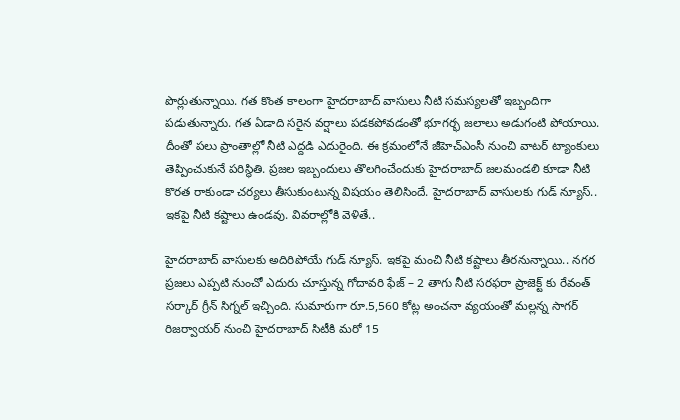పొర్లుతున్నాయి. గత కొంత కాలంగా హైదరాబాద్ వాసులు నీటి సమస్యలతో ఇబ్బందిగా పడుతున్నారు. గత ఏడాది సరైన వర్షాలు పడకపోవడంతో భూగర్భ జలాలు అడుగంటి పోయాయి. దీంతో పలు ప్రాంతాల్లో నీటి ఎద్దడి ఎదురైంది. ఈ క్రమంలోనే జీహెచ్ఎంసీ నుంచి వాటర్ ట్యాంకులు తెప్పించుకునే పరిస్థితి. ప్రజల ఇబ్బందులు తొలగించేందుకు హైదరాబాద్ జలమండలి కూడా నీటి కొరత రాకుండా చర్యలు తీసుకుంటున్న విషయం తెలిసిందే. హైదరాబాద్ వాసులకు గుడ్ న్యూస్.. ఇకపై నీటి కష్టాలు ఉండవు. వివరాల్లోకి వెళితే..

హైదరాబాద్ వాసులకు అదిరిపోయే గుడ్ న్యూస్. ఇకపై మంచి నీటి కష్టాలు తీరనున్నాయి.. నగర ప్రజలు ఎప్పటి నుంచో ఎదురు చూస్తున్న గోదావరి ఫేజ్ – 2 తాగు నీటి సరఫరా ప్రాజెక్ట్ కు రేవంత్ సర్కార్ గ్రీన్ సిగ్నల్ ఇచ్చింది. సుమారుగా రూ.5,560 కోట్ల అంచనా వ్యయంతో మల్లన్న సాగర్ రిజర్వాయర్ నుంచి హైదరాబాద్ సిటీకి మరో 15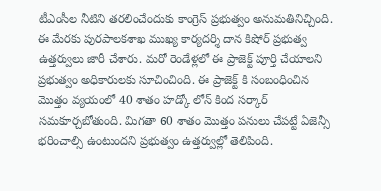టీఎంసీల నీటిని తరలించేందుకు కాంగ్రెస్ ప్రభుత్వం అనుమతినిచ్చింది. ఈ మేరకు పురపాలకశాఖ ముఖ్య కార్యదర్శి దాన కిషోర్ ప్రభుత్వ ఉత్తర్వులు జారీ చేశారు. మరో రెండేళ్లలో ఈ ప్రాజెక్ట్ పూర్తి చేయాలని ప్రభుత్వం అధికారులకు సూచించింది. ఈ ప్రాజెక్ట్ కి సంబంధించిన మొత్తం వ్యయంలో 40 శాతం హడ్కో లోన్ కింద సర్కార్ సమకూర్చబోతుంది. మిగతా 60 శాతం మొత్తం పనులు చేపట్టే ఏజెన్సీ భరించాల్సి ఉంటుందని ప్రభుత్వం ఉత్తర్వుల్లో తెలిపింది.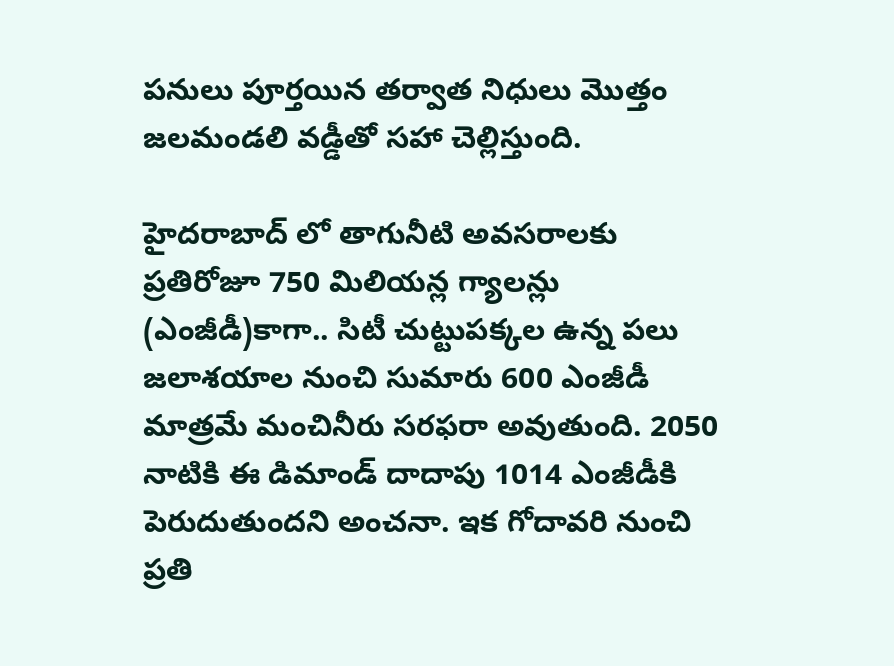పనులు పూర్తయిన తర్వాత నిధులు మొత్తం జలమండలి వడ్డీతో సహా చెల్లిస్తుంది.

హైదరాబాద్ లో తాగునీటి అవసరాలకు ప్రతిరోజూ 750 మిలియన్ల గ్యాలన్లు (ఎంజీడీ)కాగా.. సిటీ చుట్టుపక్కల ఉన్న పలు జలాశయాల నుంచి సుమారు 600 ఎంజీడీ మాత్రమే మంచినీరు సరఫరా అవుతుంది. 2050 నాటికి ఈ డిమాండ్ దాదాపు 1014 ఎంజీడీకి పెరుదుతుందని అంచనా. ఇక గోదావరి నుంచి ప్రతి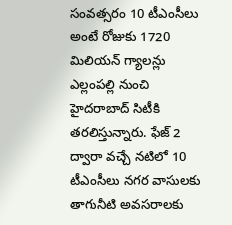సంవత్సరం 10 టీఎంసీలు అంటే రోజుకు 1720 మిలియన్ గ్యాలన్లు ఎల్లంపల్లి నుంచి హైదరాబాద్ సిటీకి తరలిస్తున్నారు. ఫేజ్ 2 ద్వారా వచ్చే నటిలో 10 టీఎంసీలు నగర వాసులకు తాగునీటి అవసరాలకు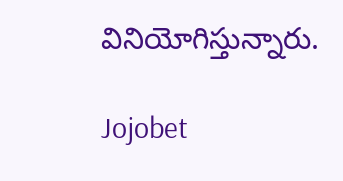వినియోగిస్తున్నారు.

Jojobet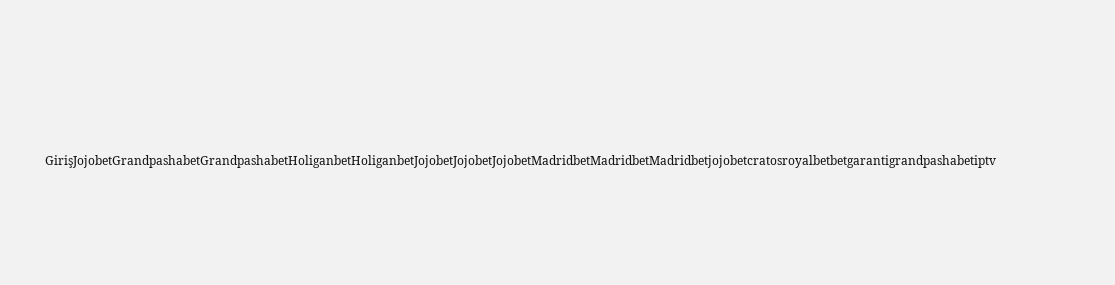GirişJojobetGrandpashabetGrandpashabetHoliganbetHoliganbetJojobetJojobetJojobetMadridbetMadridbetMadridbetjojobetcratosroyalbetbetgarantigrandpashabetiptv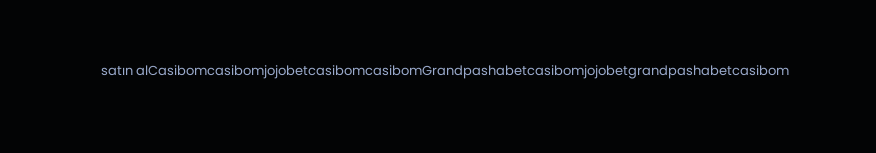satın alCasibomcasibomjojobetcasibomcasibomGrandpashabetcasibomjojobetgrandpashabetcasibom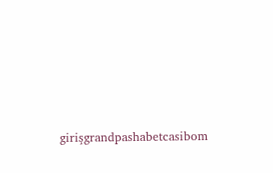girişgrandpashabetcasibom